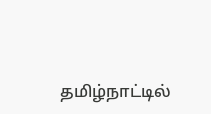தமிழ்நாட்டில்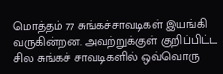மொத்தம் 77 சுங்கச்சாவடிகள் இயங்கி வருகின்றன. அவற்றுக்குள் குறிப்பிட்ட சில சுங்கச் சாவடிகளில் ஒவ்வொரு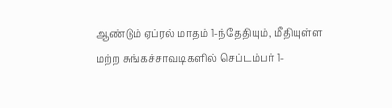ஆண்டும் ஏப்ரல் மாதம் 1-ந்தேதியும், மீதியுள்ள மற்ற சுங்கச்சாவடிகளில் செப்டம்பர் 1-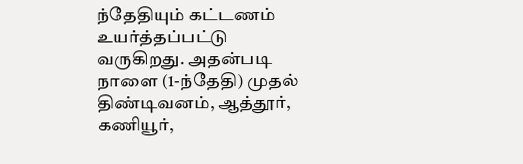ந்தேதியும் கட்டணம் உயர்த்தப்பட்டு வருகிறது. அதன்படி நாளை (1-ந்தேதி) முதல் திண்டிவனம், ஆத்தூர், கணியூர்,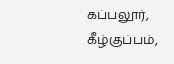கப்பலூர், கீழ்குப்பம்,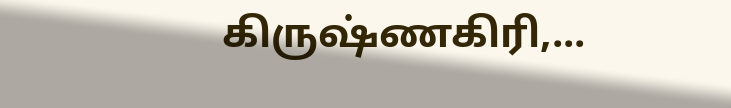கிருஷ்ணகிரி,...